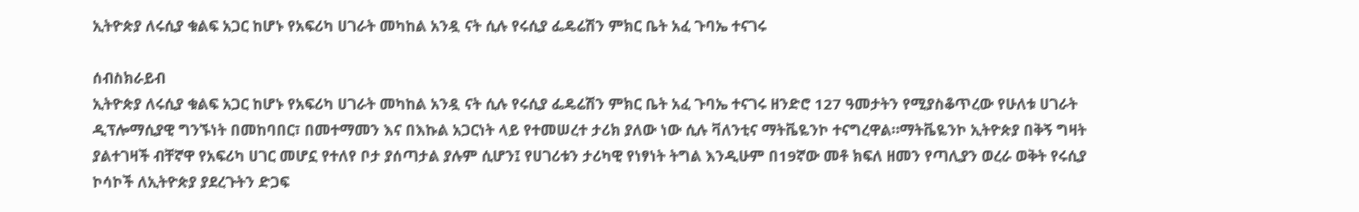ኢትዮጵያ ለሩሲያ ቁልፍ አጋር ከሆኑ የአፍሪካ ሀገራት መካከል አንዷ ናት ሲሉ የሩሲያ ፌዴሬሽን ምክር ቤት አፈ ጉባኤ ተናገሩ

ሰብስክራይብ
ኢትዮጵያ ለሩሲያ ቁልፍ አጋር ከሆኑ የአፍሪካ ሀገራት መካከል አንዷ ናት ሲሉ የሩሲያ ፌዴሬሽን ምክር ቤት አፈ ጉባኤ ተናገሩ ዘንድሮ 127 ዓመታትን የሚያስቆጥረው የሁለቱ ሀገራት ዲፕሎማሲያዊ ግንኙነት በመከባበር፣ በመተማመን እና በእኩል አጋርነት ላይ የተመሠረተ ታሪክ ያለው ነው ሲሉ ቫለንቲና ማትቬዬንኮ ተናግረዋል።ማትቬዬንኮ ኢትዮጵያ በቅኝ ግዛት ያልተገዛች ብቸኛዋ የአፍሪካ ሀገር መሆኗ የተለየ ቦታ ያሰጣታል ያሉም ሲሆን፤ የሀገሪቱን ታሪካዊ የነፃነት ትግል እንዲሁም በ19ኛው መቶ ክፍለ ዘመን የጣሊያን ወረራ ወቅት የሩሲያ ኮሳኮች ለኢትዮጵያ ያደረጉትን ድጋፍ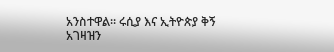አንስተዋል። ሩሲያ እና ኢትዮጵያ ቅኝ አገዛዝን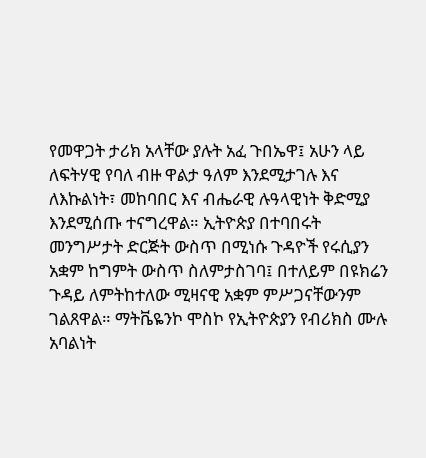የመዋጋት ታሪክ አላቸው ያሉት አፈ ጉበኤዋ፤ አሁን ላይ ለፍትሃዊ የባለ ብዙ ዋልታ ዓለም እንደሚታገሉ እና ለእኩልነት፣ መከባበር እና ብሔራዊ ሉዓላዊነት ቅድሚያ እንደሚሰጡ ተናግረዋል። ኢትዮጵያ በተባበሩት መንግሥታት ድርጅት ውስጥ በሚነሱ ጉዳዮች የሩሲያን አቋም ከግምት ውስጥ ስለምታስገባ፤ በተለይም በዩክሬን ጉዳይ ለምትከተለው ሚዛናዊ አቋም ምሥጋናቸውንም ገልጸዋል። ማትቬዬንኮ ሞስኮ የኢትዮጵያን የብሪክስ ሙሉ አባልነት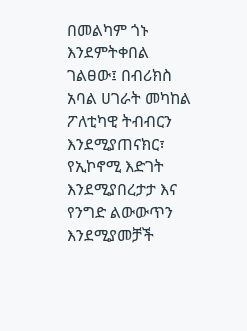በመልካም ጎኑ እንደምትቀበል ገልፀው፤ በብሪክስ አባል ሀገራት መካከል ፖለቲካዊ ትብብርን እንደሚያጠናክር፣ የኢኮኖሚ እድገት እንደሚያበረታታ እና የንግድ ልውውጥን እንደሚያመቻች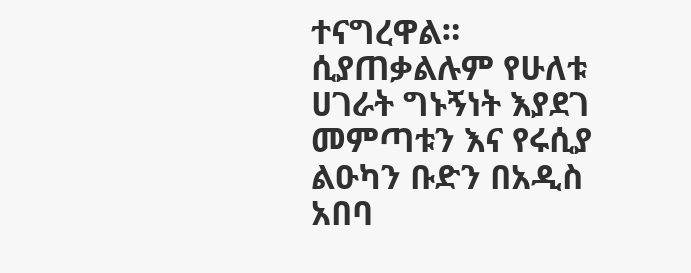ተናግረዋል። ሲያጠቃልሉም የሁለቱ ሀገራት ግኑኝነት እያደገ መምጣቱን እና የሩሲያ ልዑካን ቡድን በአዲስ አበባ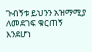ጉብኝቱ ይህንን አዝማሚያ ለመደገፍ ቁርጠኝ እንደሆነ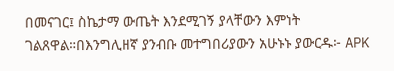በመናገር፤ ስኬታማ ውጤት እንደሚገኝ ያላቸውን እምነት ገልጸዋል።በእንግሊዘኛ ያንብቡ መተግበሪያውን አሁኑኑ ያውርዱ፦ APK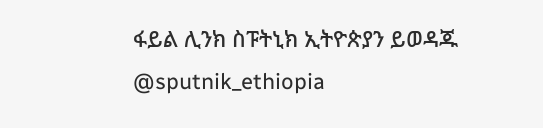ፋይል ሊንክ ስፑትኒክ ኢትዮጵያን ይወዳጁ @sputnik_ethiopia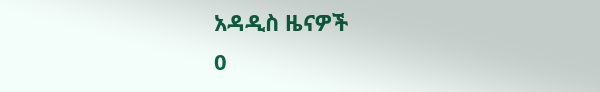አዳዲስ ዜናዎች
0